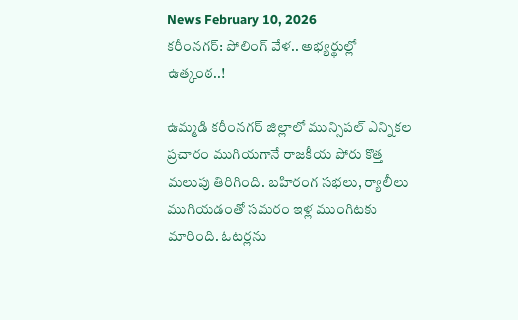News February 10, 2026
కరీంనగర్: పోలింగ్ వేళ.. అభ్యర్థుల్లో ఉత్కంఠ..!

ఉమ్మడి కరీంనగర్ జిల్లాలో మున్సిపల్ ఎన్నికల ప్రచారం ముగియగానే రాజకీయ పోరు కొత్త మలుపు తిరిగింది. బహిరంగ సభలు, ర్యాలీలు ముగియడంతో సమరం ఇళ్ల ముంగిటకు మారింది. ఓటర్లను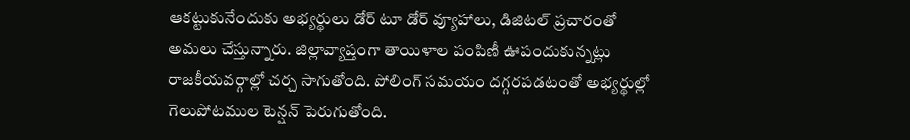ఆకట్టుకునేందుకు అభ్యర్థులు డోర్ టూ డోర్ వ్యూహాలు, డిజిటల్ ప్రచారంతో అమలు చేస్తున్నారు. జిల్లావ్యాప్తంగా తాయిళాల పంపిణీ ఊపందుకున్నట్లు రాజకీయవర్గాల్లో చర్చ సాగుతోంది. పోలింగ్ సమయం దగ్గరపడటంతో అభ్యర్థుల్లో గెలుపోటముల టెన్షన్ పెరుగుతోంది.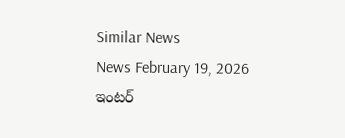Similar News
News February 19, 2026
ఇంటర్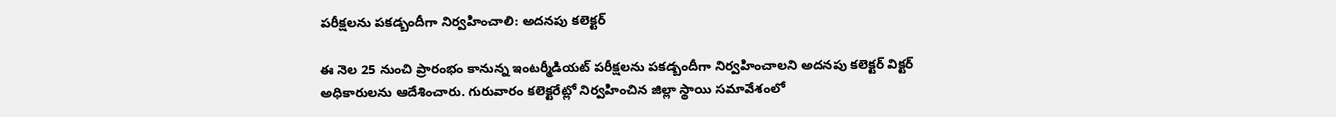పరీక్షలను పకడ్బందీగా నిర్వహించాలి: అదనపు కలెక్టర్

ఈ నెల 25 నుంచి ప్రారంభం కానున్న ఇంటర్మీడియట్ పరీక్షలను పకడ్బందీగా నిర్వహించాలని అదనపు కలెక్టర్ విక్టర్ అధికారులను ఆదేశించారు. గురువారం కలెక్టరేట్లో నిర్వహించిన జిల్లా స్థాయి సమావేశంలో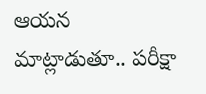ఆయన మాట్లాడుతూ.. పరీక్షా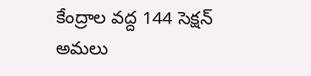కేంద్రాల వద్ద 144 సెక్షన్ అమలు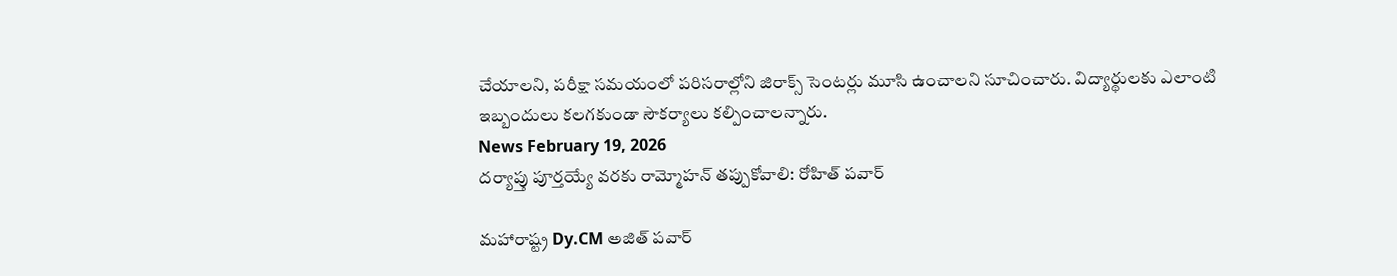చేయాలని, పరీక్షా సమయంలో పరిసరాల్లోని జిరాక్స్ సెంటర్లు మూసి ఉంచాలని సూచించారు. విద్యార్థులకు ఎలాంటి ఇబ్బందులు కలగకుండా సౌకర్యాలు కల్పించాలన్నారు.
News February 19, 2026
దర్యాప్తు పూర్తయ్యే వరకు రామ్మోహన్ తప్పుకోవాలి: రోహిత్ పవార్

మహారాష్ట్ర Dy.CM అజిత్ పవార్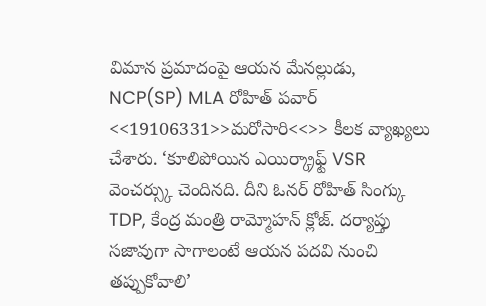విమాన ప్రమాదంపై ఆయన మేనల్లుడు, NCP(SP) MLA రోహిత్ పవార్ <<19106331>>మరోసారి<<>> కీలక వ్యాఖ్యలు చేశారు. ‘కూలిపోయిన ఎయిర్క్రాఫ్ట్ VSR వెంచర్స్కు చెందినది. దీని ఓనర్ రోహిత్ సింగ్కు TDP, కేంద్ర మంత్రి రామ్మోహన్ క్లోజ్. దర్యాప్తు సజావుగా సాగాలంటే ఆయన పదవి నుంచి తప్పుకోవాలి’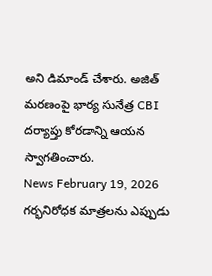అని డిమాండ్ చేశారు. అజిత్ మరణంపై భార్య సునేత్ర CBI దర్యాప్తు కోరడాన్ని ఆయన స్వాగతించారు.
News February 19, 2026
గర్భనిరోధక మాత్రలను ఎప్పుడు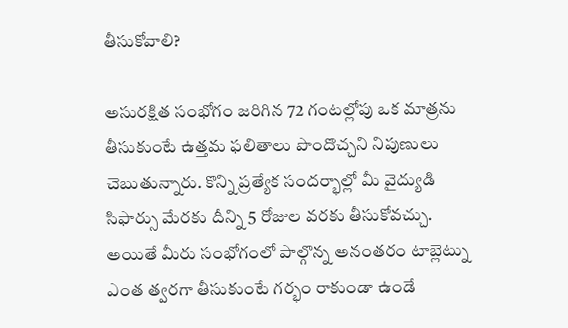తీసుకోవాలి?

అసురక్షిత సంభోగం జరిగిన 72 గంటల్లోపు ఒక మాత్రను తీసుకుంటే ఉత్తమ ఫలితాలు పొందొచ్చని నిపుణులు చెబుతున్నారు. కొన్ని ప్రత్యేక సందర్భాల్లో మీ వైద్యుడి సిఫార్సు మేరకు దీన్ని 5 రోజుల వరకు తీసుకోవచ్చు. అయితే మీరు సంభోగంలో పాల్గొన్న అనంతరం టాబ్లెట్ను ఎంత త్వరగా తీసుకుంటే గర్భం రాకుండా ఉండే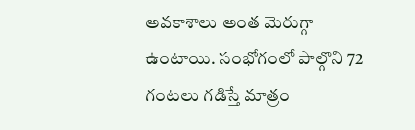అవకాశాలు అంత మెరుగ్గా ఉంటాయి. సంభోగంలో పాల్గొని 72 గంటలు గడిస్తే మాత్రం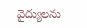వైద్యులను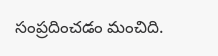సంప్రదించడం మంచిది.